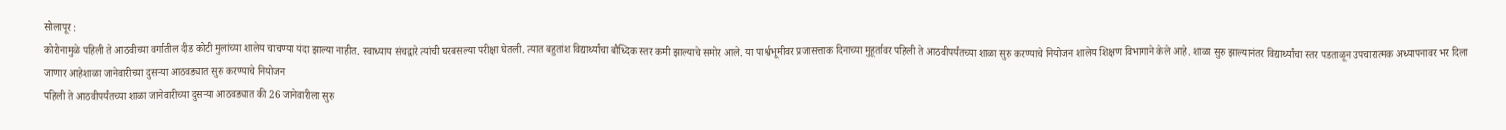सोलापूर :
कोरोनामुळे पहिली ते आठवीच्या वर्गातील दीड कोटी मुलांच्या शालेय चाचण्या यंदा झाल्या नाहीत. स्वाध्याय संचद्वारे त्यांची घरबसल्या परीक्षा घेतली. त्यात बहुतांश विद्यार्थ्यांचा बौध्दिक स्तर कमी झाल्याचे समोर आले. या पार्श्वभूमीवर प्रजासत्ताक दिनाच्या मुहूर्तावर पहिली ते आठवीपर्यंतच्या शाळा सुरु करण्याचे नियोजन शालेय शिक्षण विभागाने केले आहे. शाळा सुरु झाल्यानंतर विद्यार्थ्यांचा स्तर पडताळून उपचारात्मक अध्यापनावर भर दिला जाणार आहेशाळा जानेवारीच्या दुसऱ्या आठवड्यात सुरु करण्याचे नियोजन
पहिली ते आठवीपर्यंतच्या शाळा जानेवारीच्या दुसऱ्या आठवड्यात की 26 जानेवारीला सुरु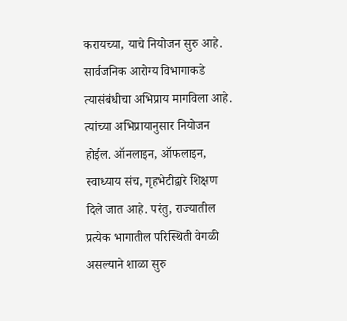करायच्या, याचे नियोजन सुरु आहे. सार्वजनिक आरोग्य विभागाकडे त्यासंबंधीचा अभिप्राय मागविला आहे. त्यांच्या अभिप्रायानुसार नियोजन होईल. ऑनलाइन, ऑफलाइन, स्वाध्याय संच, गृहभेटीद्वारे शिक्षण दिले जात आहे. परंतु, राज्यातील प्रत्येक भागातील परिस्थिती वेगळी असल्याने शाळा सुरु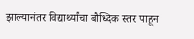झाल्यानंतर विद्यार्थ्यांचा बौध्दिक स्तर पाहून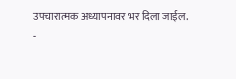उपचारात्मक अध्यापनावर भर दिला जाईल.
-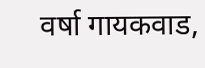वर्षा गायकवाड,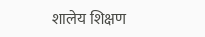शालेय शिक्षण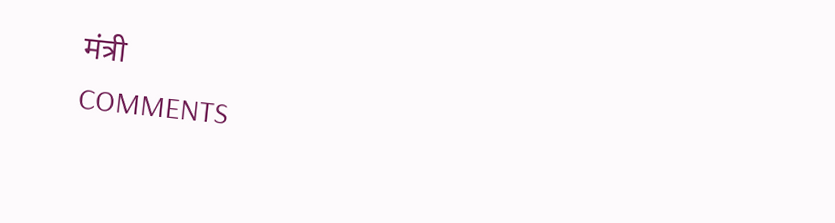मंत्री
COMMENTS